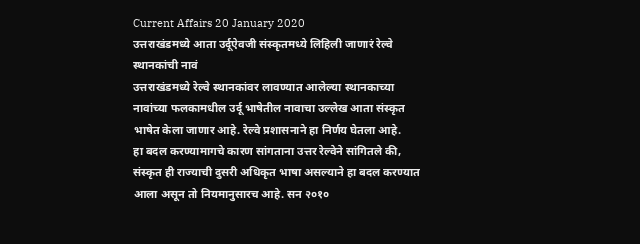Current Affairs 20 January 2020
उत्तराखंडमध्ये आता उर्दूऐवजी संस्कृतमध्ये लिहिली जाणारं रेल्वे स्थानकांची नावं
उत्तराखंडमध्ये रेल्वे स्थानकांवर लावण्यात आलेल्या स्थानकाच्या नावांच्या फलकामधील उर्दू भाषेतील नावाचा उल्लेख आता संस्कृत भाषेत केला जाणार आहे. रेल्वे प्रशासनाने हा निर्णय घेतला आहे.
हा बदल करण्यामागचे कारण सांगताना उत्तर रेल्वेने सांगितले की, संस्कृत ही राज्याची दुसरी अधिकृत भाषा असल्याने हा बदल करण्यात आला असून तो नियमानुसारच आहे. सन २०१०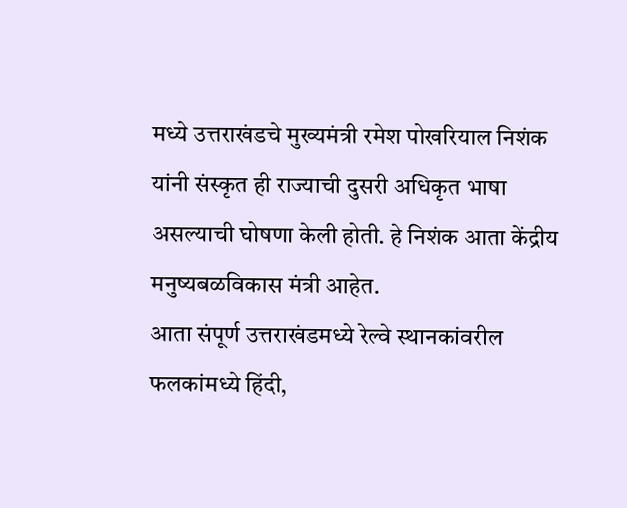मध्ये उत्तराखंडचे मुख्यमंत्री रमेश पोखरियाल निशंक यांनी संस्कृत ही राज्याची दुसरी अधिकृत भाषा असल्याची घोषणा केली होती. हे निशंक आता केंद्रीय मनुष्यबळविकास मंत्री आहेत.
आता संपूर्ण उत्तराखंडमध्ये रेल्वे स्थानकांवरील फलकांमध्ये हिंदी,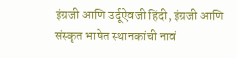इंग्रजी आणि उर्दूऐवजी हिंदी, इंग्रजी आणि संस्कृत भाषेत स्थानकांची नावं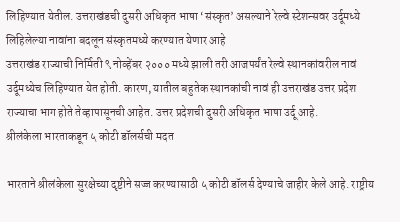लिहिण्यात येतील. उत्तराखंडची दुसरी अधिकृत भाषा ‘संस्कृत’ असल्याने रेल्वे स्टेशन्सवर उर्दूमध्ये लिहिलेल्या नावांना बदलून संस्कृतमध्ये करण्यात येणार आहे
उत्तराखंड राज्याची निर्मिती ९ नोव्हेंबर २००० मध्ये झाली तरी आजपर्यंत रेल्वे स्थानकांवरील नावं उर्दूमध्येच लिहिण्यात येत होती. कारण, यातील बहुतेक स्थानकांची नावं ही उत्तराखंड उत्तर प्रदेश राज्याचा भाग होते तेव्हापासूनची आहेत. उत्तर प्रदेशची दुसरी अधिकृत भाषा उर्दू आहे.
श्रीलंकेला भारताकडून ५ कोटी डॉलर्सची मदत

भारताने श्रीलंकेला सुरक्षेच्या दृष्टीने सज्ज करण्यासाठी ५ कोटी डॉलर्स देण्याचे जाहीर केले आहे. राष्ट्रीय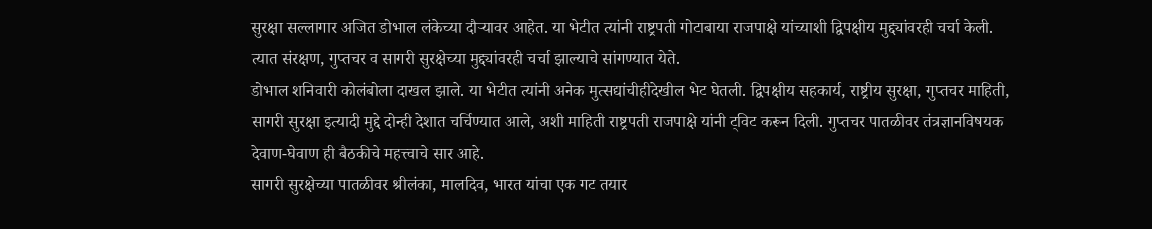सुरक्षा सल्लागार अजित डोभाल लंकेच्या दौऱ्यावर आहेत. या भेटीत त्यांनी राष्ट्रपती गोटाबाया राजपाक्षे यांच्याशी द्विपक्षीय मुद्द्यांवरही चर्चा केली. त्यात संरक्षण, गुप्तचर व सागरी सुरक्षेच्या मुद्द्यांवरही चर्चा झाल्याचे सांगण्यात येते.
डोभाल शनिवारी कोलंबोला दाखल झाले. या भेटीत त्यांनी अनेक मुत्सद्यांचीहीदेखील भेट घेतली. द्विपक्षीय सहकार्य, राष्ट्रीय सुरक्षा, गुप्तचर माहिती, सागरी सुरक्षा इत्यादी मुद्दे दोन्ही देशात चर्चिण्यात आले, अशी माहिती राष्ट्रपती राजपाक्षे यांनी ट्विट करून दिली. गुप्तचर पातळीवर तंत्रज्ञानविषयक देवाण-घेवाण ही बैठकीचे महत्त्वाचे सार आहे.
सागरी सुरक्षेच्या पातळीवर श्रीलंका, मालदिव, भारत यांचा एक गट तयार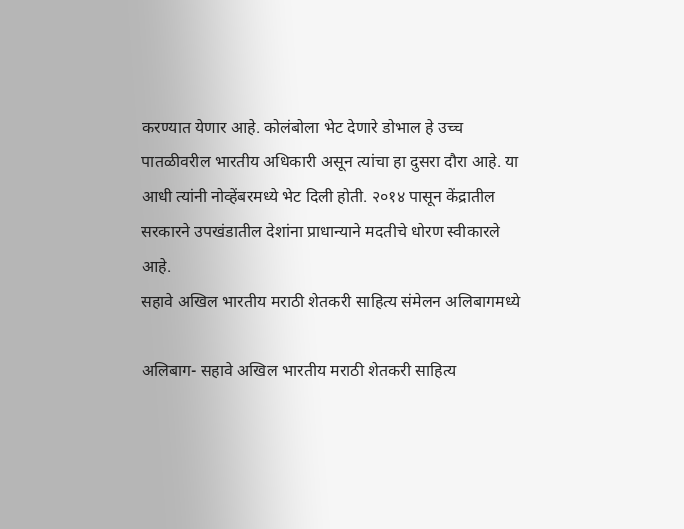करण्यात येणार आहे. कोलंबोला भेट देणारे डोभाल हे उच्च पातळीवरील भारतीय अधिकारी असून त्यांचा हा दुसरा दौरा आहे. या आधी त्यांनी नोव्हेंबरमध्ये भेट दिली होती. २०१४ पासून केंद्रातील सरकारने उपखंडातील देशांना प्राधान्याने मदतीचे धोरण स्वीकारले आहे.
सहावे अखिल भारतीय मराठी शेतकरी साहित्य संमेलन अलिबागमध्ये

अलिबाग- सहावे अखिल भारतीय मराठी शेतकरी साहित्य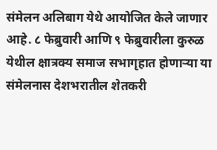संमेलन अलिबाग येथे आयोजित केले जाणार आहे. ८ फेब्रुवारी आणि ९ फेब्रुवारीला कुरुळ येथील क्षात्रक्य समाज सभागृहात होणाऱ्या या संमेलनास देशभरातील शेतकरी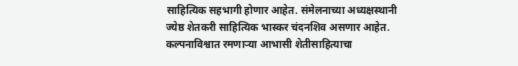साहित्यिक सहभागी होणार आहेत. संमेलनाच्या अध्यक्षस्थानी ज्येष्ठ शेतकरी साहित्यिक भास्कर चंदनशिव असणार आहेत.
कल्पनाविश्वात रमणाऱ्या आभासी शेतीसाहित्याचा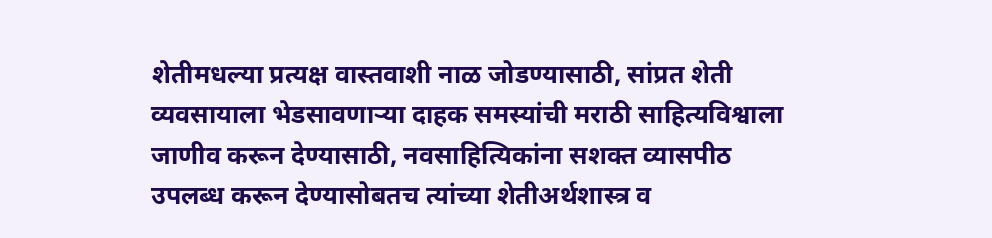शेतीमधल्या प्रत्यक्ष वास्तवाशी नाळ जोडण्यासाठी, सांप्रत शेती व्यवसायाला भेडसावणाऱ्या दाहक समस्यांची मराठी साहित्यविश्वाला जाणीव करून देण्यासाठी, नवसाहित्यिकांना सशक्त व्यासपीठ उपलब्ध करून देण्यासोबतच त्यांच्या शेतीअर्थशास्त्र व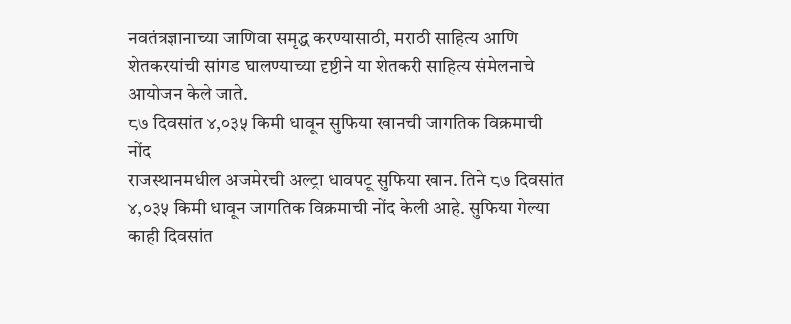नवतंत्रज्ञानाच्या जाणिवा समृद्ध करण्यासाठी, मराठी साहित्य आणि शेतकरयांची सांगड घालण्याच्या दृष्टीने या शेतकरी साहित्य संमेलनाचे आयोजन केले जाते.
८७ दिवसांत ४,०३५ किमी धावून सुफिया खानची जागतिक विक्रमाची नोंद
राजस्थानमधील अजमेरची अल्ट्रा धावपटू सुफिया खान. तिने ८७ दिवसांत ४,०३५ किमी धावून जागतिक विक्रमाची नोंद केली आहे. सुफिया गेल्या काही दिवसांत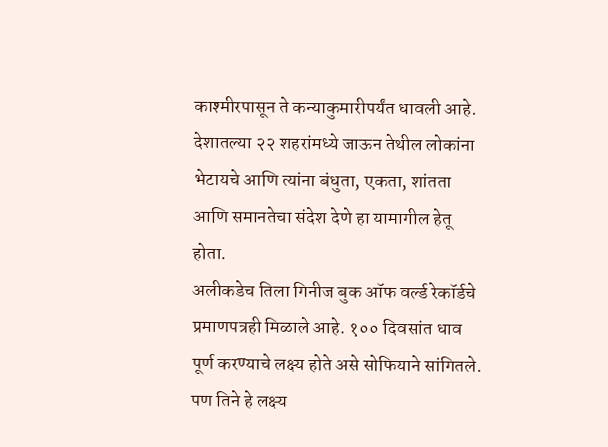काश्मीरपासून ते कन्याकुमारीपर्यंत धावली आहे. देशातल्या २२ शहरांमध्ये जाऊन तेथील लोकांना भेटायचे आणि त्यांना बंधुता, एकता, शांतता आणि समानतेचा संदेश देणे हा यामागील हेतू होता.
अलीकडेच तिला गिनीज बुक ऑफ वर्ल्ड रेकॉर्डचे प्रमाणपत्रही मिळाले आहे. १०० दिवसांत धाव पूर्ण करण्याचे लक्ष्य होते असे सोफियाने सांगितले. पण तिने हे लक्ष्य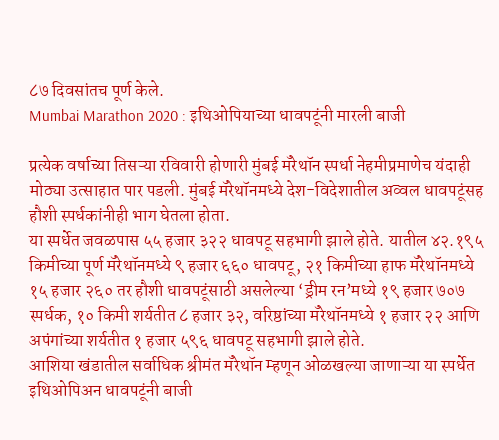८७ दिवसांतच पूर्ण केले.
Mumbai Marathon 2020 : इथिओपियाच्या धावपटूंनी मारली बाजी

प्रत्येक वर्षाच्या तिसऱ्या रविवारी होणारी मुंबई मॅरेथॉन स्पर्धा नेहमीप्रमाणेच यंदाही मोठ्या उत्साहात पार पडली. मुंबई मॅरेथॉनमध्ये देश-विदेशातील अव्वल धावपटूंसह हौशी स्पर्धकांनीही भाग घेतला होता.
या स्पर्धेत जवळपास ५५ हजार ३२२ धावपटू सहभागी झाले होते. यातील ४२.१९५ किमीच्या पूर्ण मॅरेथॉनमध्ये ९ हजार ६६० धावपटू, २१ किमीच्या हाफ मॅरेथॉनमध्ये १५ हजार २६० तर हौशी धावपटूंसाठी असलेल्या ‘ड्रीम रन’मध्ये १९ हजार ७०७ स्पर्धक, १० किमी शर्यतीत ८ हजार ३२, वरिष्ठांच्या मॅरेथॉनमध्ये १ हजार २२ आणि अपंगांच्या शर्यतीत १ हजार ५९६ धावपटू सहभागी झाले होते.
आशिया खंडातील सर्वाधिक श्रीमंत मॅरेथॉन म्हणून ओळखल्या जाणाऱ्या या स्पर्धेत इथिओपिअन धावपटूंनी बाजी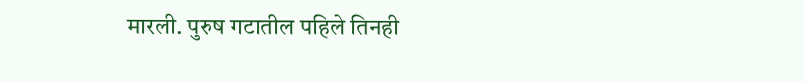मारली. पुरुष गटातील पहिले तिनही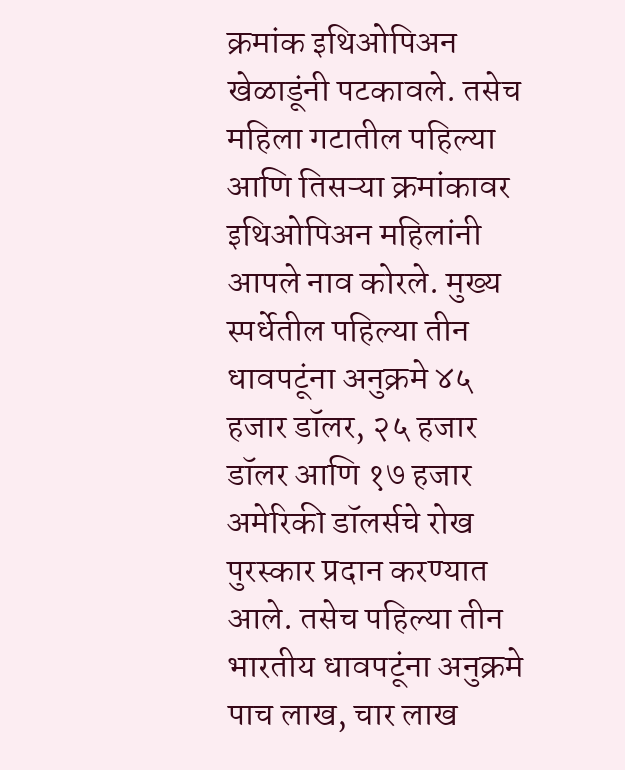क्रमांक इथिओपिअन खेळाडूंनी पटकावले. तसेच महिला गटातील पहिल्या आणि तिसऱ्या क्रमांकावर इथिओपिअन महिलांनी आपले नाव कोरले. मुख्य स्पर्धेतील पहिल्या तीन धावपटूंना अनुक्रमे ४५ हजार डॉलर, २५ हजार डॉलर आणि १७ हजार अमेरिकी डॉलर्सचे रोख पुरस्कार प्रदान करण्यात आले. तसेच पहिल्या तीन भारतीय धावपटूंना अनुक्रमे पाच लाख, चार लाख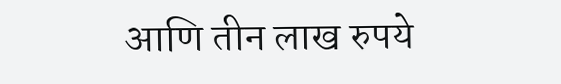आणि तीन लाख रुपये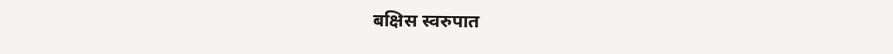बक्षिस स्वरुपात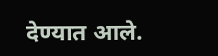देण्यात आले.